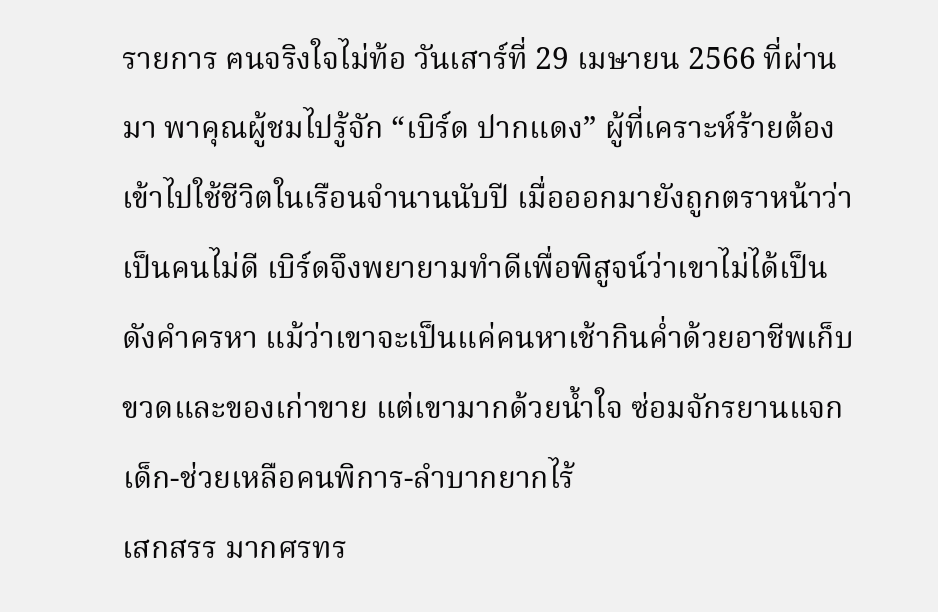รายการ ฅนจริงใจไม่ท้อ วันเสาร์ที่ 29 เมษายน 2566 ที่ผ่านมา พาคุณผู้ชมไปรู้จัก “เบิร์ด ปากแดง” ผู้ที่เคราะห์ร้ายต้องเข้าไปใช้ชีวิตในเรือนจำนานนับปี เมื่อออกมายังถูกตราหน้าว่าเป็นคนไม่ดี เบิร์ดจึงพยายามทำดีเพื่อพิสูจน์ว่าเขาไม่ได้เป็นดังคำครหา แม้ว่าเขาจะเป็นแค่คนหาเช้ากินค่ำด้วยอาชีพเก็บขวดและของเก่าขาย แต่เขามากด้วยน้ำใจ ซ่อมจักรยานแจกเด็ก-ช่วยเหลือคนพิการ-ลำบากยากไร้
เสกสรร มากศรทร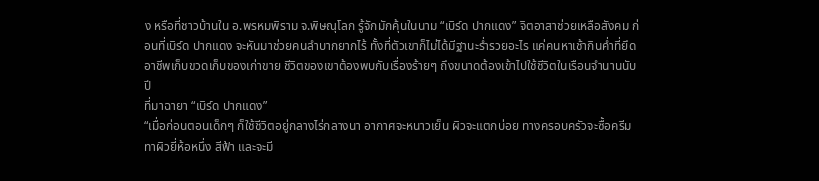ง หรือที่ชาวบ้านใน อ.พรหมพิราม จ.พิษณุโลก รู้จักมักคุ้นในนาม “เบิร์ด ปากแดง” จิตอาสาช่วยเหลือสังคม ก่อนที่เบิร์ด ปากแดง จะหันมาช่วยคนลำบากยากไร้ ทั้งที่ตัวเขาก็ไม่ได้มีฐานะร่ำรวยอะไร แค่คนหาเช้ากินค่ำที่ยึดอาชีพเก็บขวดเก็บของเก่าขาย ชีวิตของเขาต้องพบกับเรื่องร้ายๆ ถึงขนาดต้องเข้าไปใช้ชีวิตในเรือนจำนานนับปี
ที่มาฉายา “เบิร์ด ปากแดง”
“เมื่อก่อนตอนเด็กๆ ก็ใช้ชีวิตอยู่กลางไร่กลางนา อากาศจะหนาวเย็น ผิวจะแตกบ่อย ทางครอบครัวจะซื้อครีมทาผิวยี่ห้อหนึ่ง สีฟ้า และจะมี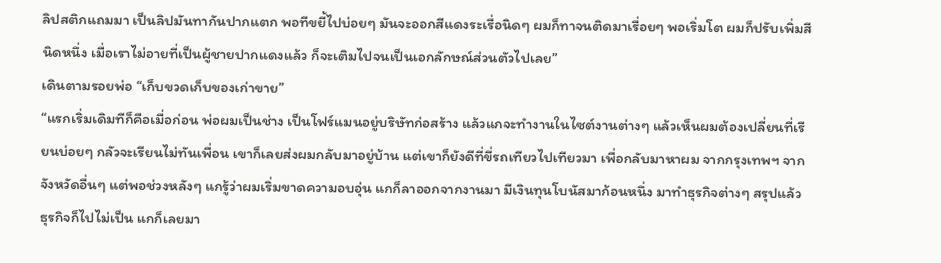ลิปสติกแถมมา เป็นลิปมันทากันปากแตก พอทีขยี้ไปบ่อยๆ มันจะออกสีแดงระเรื่อนิดๆ ผมก็ทาจนติดมาเรื่อยๆ พอเริ่มโต ผมก็ปรับเพิ่มสีนิดหนึ่ง เมื่อเราไม่อายที่เป็นผู้ชายปากแดงแล้ว ก็จะเติมไปจนเป็นเอกลักษณ์ส่วนตัวไปเลย”
เดินตามรอยพ่อ “เก็บขวดเก็บของเก่าขาย”
“แรกเริ่มเดิมทีก็คือเมื่อก่อน พ่อผมเป็นช่าง เป็นโฟร์แมนอยู่บริษัทก่อสร้าง แล้วแกจะทำงานในไซต์งานต่างๆ แล้วเห็นผมต้องเปลี่ยนที่เรียนบ่อยๆ กลัวจะเรียนไม่ทันเพื่อน เขาก็เลยส่งผมกลับมาอยู่บ้าน แต่เขาก็ยังดีที่ขี่รถเทียวไปเทียวมา เพื่อกลับมาหาผม จากกรุงเทพฯ จากจังหวัดอื่นๆ แต่พอช่วงหลังๆ แกรู้ว่าผมเริ่มขาดความอบอุ่น แกก็ลาออกจากงานมา มีเงินทุนโบนัสมาก้อนหนึ่ง มาทำธุรกิจต่างๆ สรุปแล้ว ธุรกิจก็ไปไม่เป็น แกก็เลยมา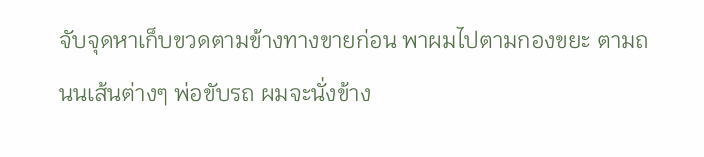จับจุดหาเก็บขวดตามข้างทางขายก่อน พาผมไปตามกองขยะ ตามถนนเส้นต่างๆ พ่อขับรถ ผมจะนั่งข้าง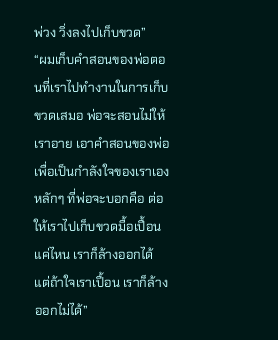พ่วง วิ่งลงไปเก็บขวด”
“ผมเก็บคำสอนของพ่อตอนที่เราไปทำงานในการเก็บขวดเสมอ พ่อจะสอนไม่ให้เราอาย เอาคำสอนของพ่อเพื่อเป็นกำลังใจของเราเอง หลักๆ ที่พ่อจะบอกคือ ต่อให้เราไปเก็บขวดมื้อเปื้อนแค่ไหน เราก็ล้างออกได้ แต่ถ้าใจเราเปื้อน เราก็ล้างออกไม่ได้”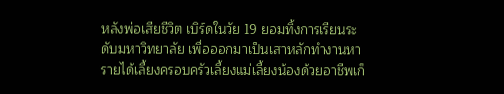หลังพ่อเสียชีวิต เบิร์ดในวัย 19 ยอมทิ้งการเรียนระดับมหาวิทยาลัย เพื่อออกมาเป็นเสาหลักทำงานหารายได้เลี้ยงครอบครัวเลี้ยงแม่เลี้ยงน้องด้วยอาชีพเก็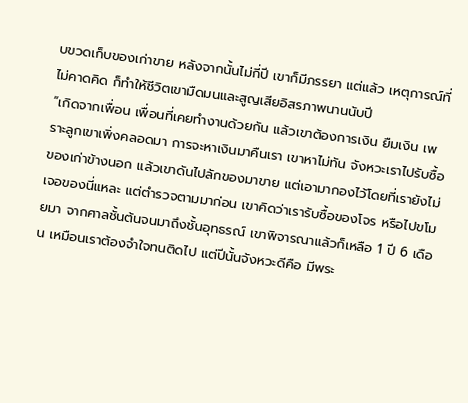บขวดเก็บของเก่าขาย หลังจากนั้นไม่กี่ปี เขาก็มีภรรยา แต่แล้ว เหตุการณ์ที่ไม่คาดคิด ก็ทำให้ชีวิตเขามืดมนและสูญเสียอิสรภาพนานนับปี
“เกิดจากเพื่อน เพื่อนที่เคยทำงานด้วยกัน แล้วเขาต้องการเงิน ยืมเงิน เพราะลูกเขาเพิ่งคลอดมา การจะหาเงินมาคืนเรา เขาหาไม่ทัน จังหวะเราไปรับซื้อของเก่าข้างนอก แล้วเขาดันไปลักของมาขาย แต่เอามากองไว้โดยที่เรายังไม่เจอของนี่แหละ แต่ตำรวจตามมาก่อน เขาคิดว่าเรารับซื้อของโจร หรือไปขโมยมา จากศาลชั้นต้นจนมาถึงชั้นอุทธรณ์ เขาพิจารณาแล้วก็เหลือ 1 ปี 6 เดือน เหมือนเราต้องจำใจทนติดไป แต่ปีนั้นจังหวะดีคือ มีพระ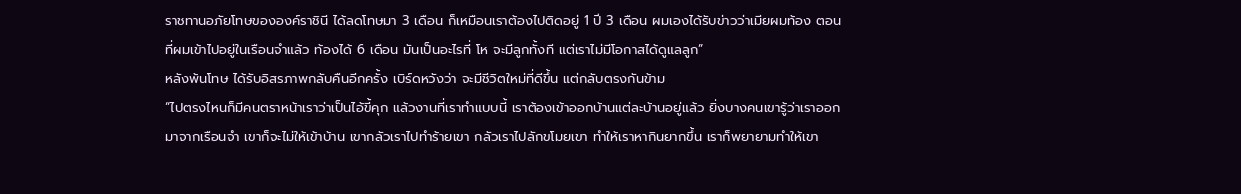ราชทานอภัยโทษขององค์ราชินี ได้ลดโทษมา 3 เดือน ก็เหมือนเราต้องไปติดอยู่ 1 ปี 3 เดือน ผมเองได้รับข่าวว่าเมียผมท้อง ตอนที่ผมเข้าไปอยู่ในเรือนจำแล้ว ท้องได้ 6 เดือน มันเป็นอะไรที่ โห จะมีลูกทั้งที แต่เราไม่มีโอกาสได้ดูแลลูก”
หลังพ้นโทษ ได้รับอิสรภาพกลับคืนอีกครั้ง เบิร์ดหวังว่า จะมีชีวิตใหม่ที่ดีขึ้น แต่กลับตรงกันข้าม
“ไปตรงไหนก็มีคนตราหน้าเราว่าเป็นไอ้ขี้คุก แล้วงานที่เราทำแบบนี้ เราต้องเข้าออกบ้านแต่ละบ้านอยู่แล้ว ยิ่งบางคนเขารู้ว่าเราออกมาจากเรือนจำ เขาก็จะไม่ให้เข้าบ้าน เขากลัวเราไปทำร้ายเขา กลัวเราไปลักขโมยเขา ทำให้เราหากินยากขึ้น เราก็พยายามทำให้เขา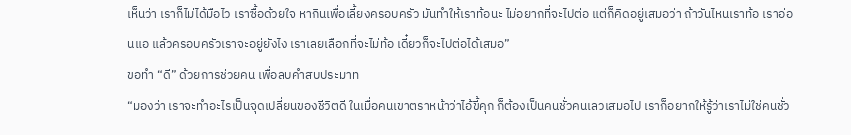เห็นว่า เราก็ไม่ได้มือไว เราซื้อด้วยใจ หากินเพื่อเลี้ยงครอบครัว มันทำให้เราท้อนะ ไม่อยากที่จะไปต่อ แต่ก็คิดอยู่เสมอว่า ถ้าวันไหนเราท้อ เราอ่อนแอ แล้วครอบครัวเราจะอยู่ยังไง เราเลยเลือกที่จะไม่ท้อ เดี๋ยวก็จะไปต่อได้เสมอ”
ขอทำ “ดี” ด้วยการช่วยคน เพื่อลบคำสบประมาท
“มองว่า เราจะทำอะไรเป็นจุดเปลี่ยนของชีวิตดี ในเมื่อคนเขาตราหน้าว่าไอ้ขี้คุก ก็ต้องเป็นคนชั่วคนเลวเสมอไป เราก็อยากให้รู้ว่าเราไม่ใช่คนชั่ว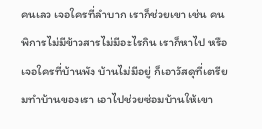คนเลว เจอใครที่ลำบาก เราก็ช่วยเขา เช่น คนพิการไม่มีข้าวสารไม่มีอะไรกิน เราก็หาไป หรือเจอใครที่บ้านพัง บ้านไม่มีอยู่ ก็เอาวัสดุที่เตรียมทำบ้านของเรา เอาไปช่วยซ่อมบ้านให้เขา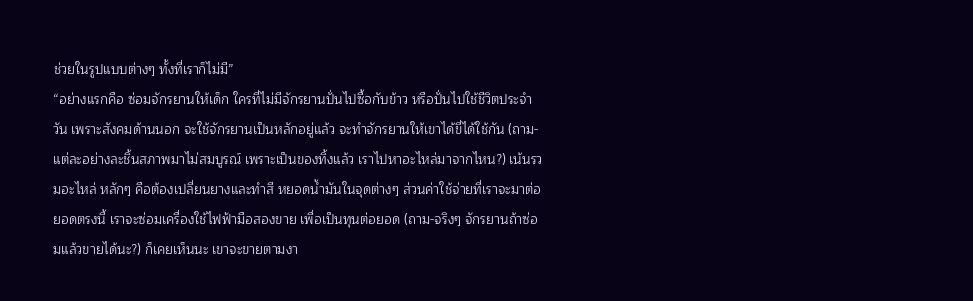ช่วยในรูปแบบต่างๆ ทั้งที่เราก็ไม่มี”
“อย่างแรกคือ ซ่อมจักรยานให้เด็ก ใครที่ไม่มีจักรยานปั่นไปซื้อกับข้าว หรือปั่นไปใช้ชีวิตประจำวัน เพราะสังคมด้านนอก จะใช้จักรยานเป็นหลักอยู่แล้ว จะทำจักรยานให้เขาได้ขี่ได้ใช้กัน (ถาม-แต่ละอย่างละชิ้นสภาพมาไม่สมบูรณ์ เพราะเป็นของทิ้งแล้ว เราไปหาอะไหล่มาจากไหน?) เน้นรวมอะไหล่ หลักๆ คือต้องเปลี่ยนยางและทำสี หยอดน้ำมันในจุดต่างๆ ส่วนค่าใช้จ่ายที่เราจะมาต่อยอดตรงนี้ เราจะซ่อมเครื่องใช้ไฟฟ้ามือสองขาย เพื่อเป็นทุนต่อยอด (ถาม-จริงๆ จักรยานถ้าซ่อมแล้วขายได้นะ?) ก็เคยเห็นนะ เขาจะขายตามงา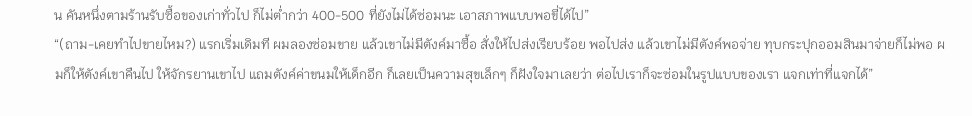น คันหนึ่งตามร้านรับซื้อของเก่าทั่วไป ก็ไม่ต่ำกว่า 400-500 ที่ยังไม่ได้ซ่อมนะ เอาสภาพแบบพอขี่ได้ไป”
“(ถาม-เคยทำไปขายไหม?) แรกเริ่มเดิมที ผมลองซ่อมขาย แล้วเขาไม่มีตังค์มาซื้อ สั่งให้ไปส่งเรียบร้อย พอไปส่ง แล้วเขาไม่มีตังค์พอจ่าย ทุบกระปุกออมสินมาจ่ายก็ไม่พอ ผมก็ให้ตังค์เขาคืนไป ให้จักรยานเขาไป แถมตังค์ค่าขนมให้เด็กอีก ก็เลยเป็นความสุขเล็กๆ ก็ฝังใจมาเลยว่า ต่อไปเราก็จะซ่อมในรูปแบบของเรา แจกเท่าที่แจกได้”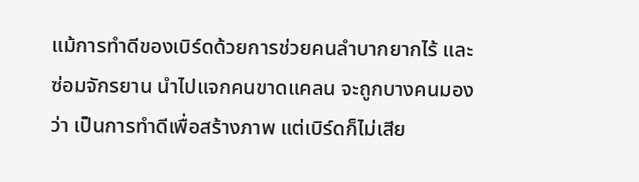แม้การทำดีของเบิร์ดด้วยการช่วยคนลำบากยากไร้ และซ่อมจักรยาน นำไปแจกคนขาดแคลน จะถูกบางคนมองว่า เป็นการทำดีเพื่อสร้างภาพ แต่เบิร์ดก็ไม่เสีย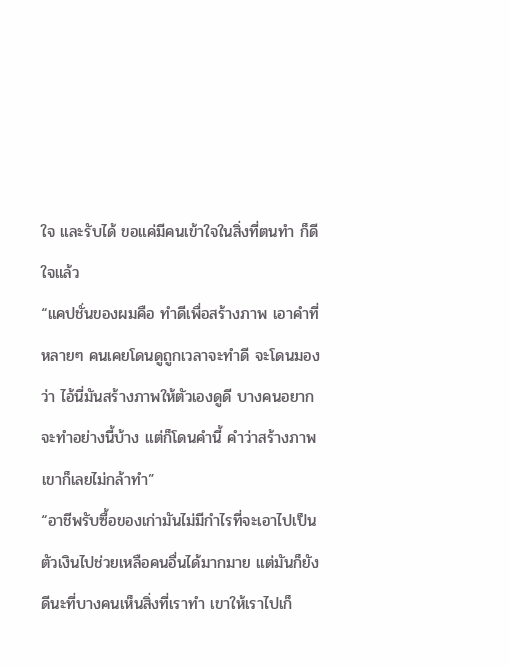ใจ และรับได้ ขอแค่มีคนเข้าใจในสิ่งที่ตนทำ ก็ดีใจแล้ว
“แคปชั่นของผมคือ ทำดีเพื่อสร้างภาพ เอาคำที่หลายๆ คนเคยโดนดูถูกเวลาจะทำดี จะโดนมองว่า ไอ้นี่มันสร้างภาพให้ตัวเองดูดี บางคนอยากจะทำอย่างนี้บ้าง แต่ก็โดนคำนี้ คำว่าสร้างภาพ เขาก็เลยไม่กล้าทำ”
“อาชีพรับซื้อของเก่ามันไม่มีกำไรที่จะเอาไปเป็นตัวเงินไปช่วยเหลือคนอื่นได้มากมาย แต่มันก็ยังดีนะที่บางคนเห็นสิ่งที่เราทำ เขาให้เราไปเก็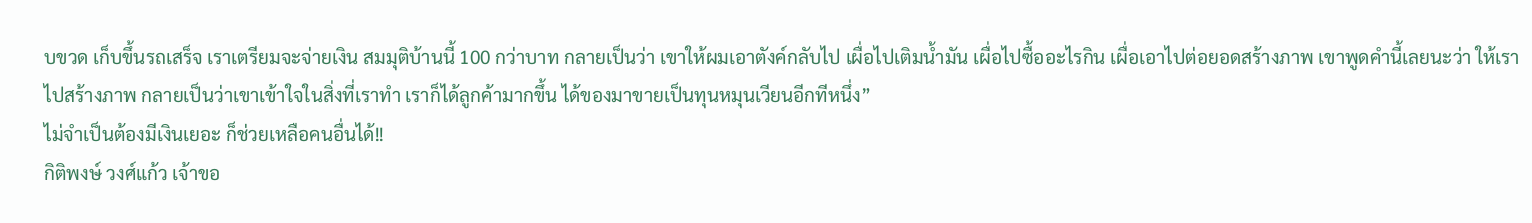บขวด เก็บขึ้นรถเสร็จ เราเตรียมจะจ่ายเงิน สมมุติบ้านนี้ 100 กว่าบาท กลายเป็นว่า เขาให้ผมเอาตังค์กลับไป เผื่อไปเติมน้ำมัน เผื่อไปซื้ออะไรกิน เผื่อเอาไปต่อยอดสร้างภาพ เขาพูดคำนี้เลยนะว่า ให้เราไปสร้างภาพ กลายเป็นว่าเขาเข้าใจในสิ่งที่เราทำ เราก็ได้ลูกค้ามากขึ้น ได้ของมาขายเป็นทุนหมุนเวียนอีกทีหนึ่ง”
ไม่จำเป็นต้องมีเงินเยอะ ก็ช่วยเหลือคนอื่นได้!!
กิติพงษ์ วงศ์แก้ว เจ้าขอ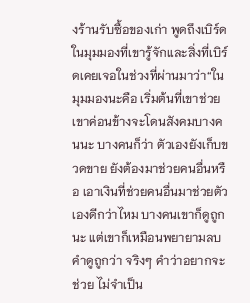งร้านรับซื้อของเก่า พูดถึงเบิร์ดในมุมมองที่เขารู้จักและสิ่งที่เบิร์ดเคยเจอในช่วงที่ผ่านมาว่า“ในมุมมองนะคือ เริ่มต้นที่เขาช่วย เขาค่อนข้างจะโดนสังคมบางคนนะ บางคนก็ว่า ตัวเองยังเก็บขวดขาย ยังต้องมาช่วยคนอื่นหรือ เอาเงินที่ช่วยคนอื่นมาช่วยตัวเองดีกว่าไหม บางคนเขาก็ดูถูกนะ แต่เขาก็เหมือนพยายามลบคำดูถูกว่า จริงๆ คำว่าอยากจะช่วย ไม่จำเป็น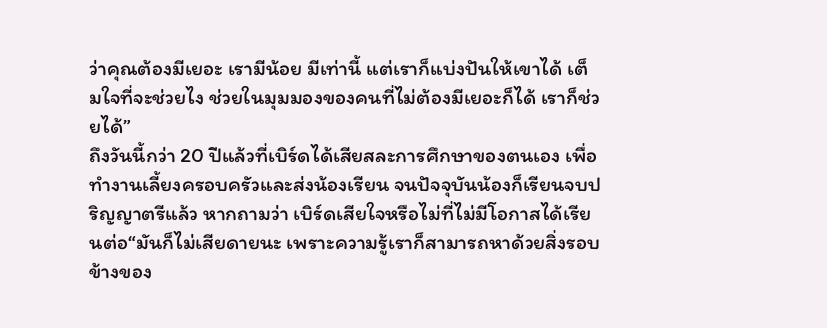ว่าคุณต้องมีเยอะ เรามีน้อย มีเท่านี้ แต่เราก็แบ่งปันให้เขาได้ เต็มใจที่จะช่วยไง ช่วยในมุมมองของคนที่ไม่ต้องมีเยอะก็ได้ เราก็ช่วยได้”
ถึงวันนี้กว่า 20 ปีแล้วที่เบิร์ดได้เสียสละการศึกษาของตนเอง เพื่อทำงานเลี้ยงครอบครัวและส่งน้องเรียน จนปัจจุบันน้องก็เรียนจบปริญญาตรีแล้ว หากถามว่า เบิร์ดเสียใจหรือไม่ที่ไม่มีโอกาสได้เรียนต่อ“มันก็ไม่เสียดายนะ เพราะความรู้เราก็สามารถหาด้วยสิ่งรอบข้างของ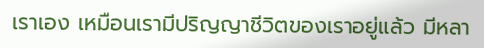เราเอง เหมือนเรามีปริญญาชีวิตของเราอยู่แล้ว มีหลา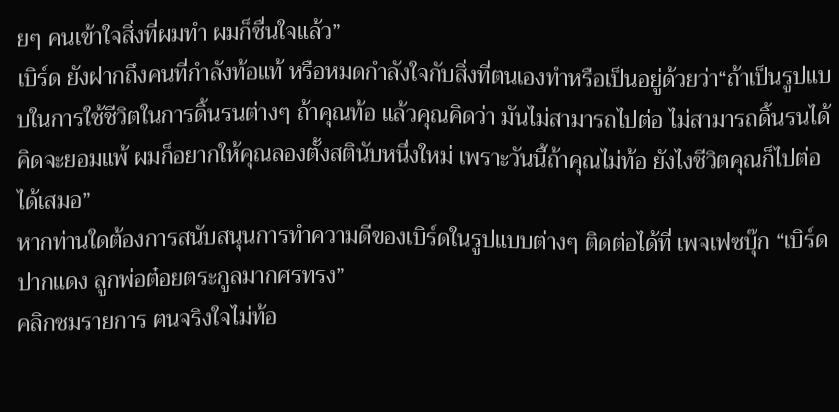ยๆ คนเข้าใจสิ่งที่ผมทำ ผมก็ชื่นใจแล้ว”
เบิร์ด ยังฝากถึงคนที่กำลังท้อแท้ หรือหมดกำลังใจกับสิ่งที่ตนเองทำหรือเป็นอยู่ด้วยว่า“ถ้าเป็นรูปแบบในการใช้ชีวิตในการดิ้นรนต่างๆ ถ้าคุณท้อ แล้วคุณคิดว่า มันไม่สามารถไปต่อ ไม่สามารถดิ้นรนได้ คิดจะยอมแพ้ ผมก็อยากให้คุณลองตั้งสตินับหนึ่งใหม่ เพราะวันนี้ถ้าคุณไม่ท้อ ยังไงชีวิตคุณก็ไปต่อได้เสมอ”
หากท่านใดต้องการสนับสนุนการทำความดีของเบิร์ดในรูปแบบต่างๆ ติดต่อได้ที่ เพจเฟซบุ๊ก “เบิร์ดปากแดง ลูกพ่อต๋อยตระกูลมากศรทรง”
คลิกชมรายการ ฅนจริงใจไม่ท้อ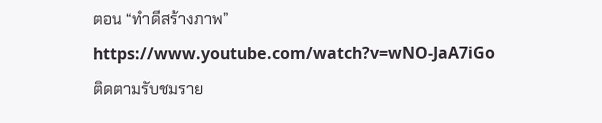ตอน “ทำดีสร้างภาพ”
https://www.youtube.com/watch?v=wNO-JaA7iGo
ติดตามรับชมราย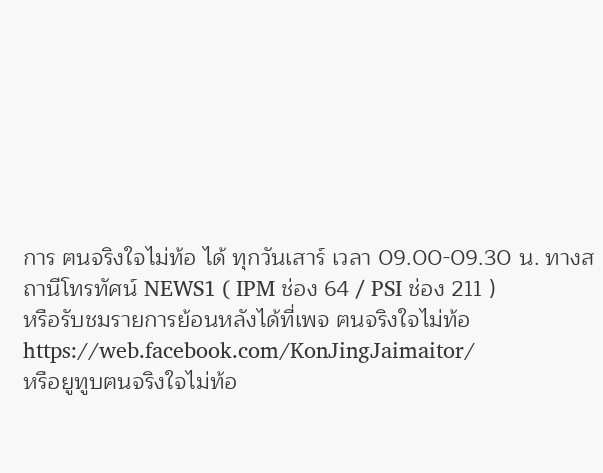การ ฅนจริงใจไม่ท้อ ได้ ทุกวันเสาร์ เวลา 09.00-09.30 น. ทางสถานีโทรทัศน์ NEWS1 ( IPM ช่อง 64 / PSI ช่อง 211 )
หรือรับชมรายการย้อนหลังได้ที่เพจ ฅนจริงใจไม่ท้อ https://web.facebook.com/KonJingJaimaitor/
หรือยูทูบฅนจริงใจไม่ท้อ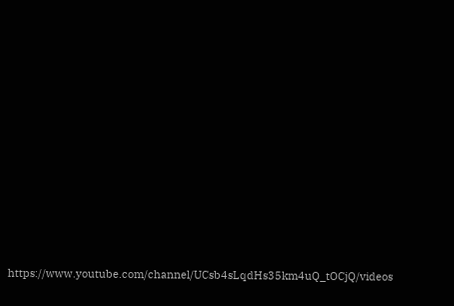https://www.youtube.com/channel/UCsb4sLqdHs35km4uQ_tOCjQ/videos